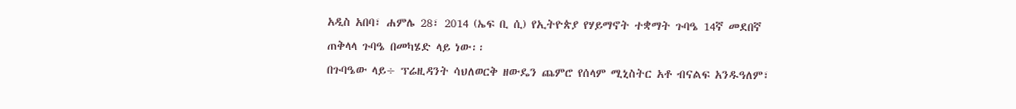አዲስ አበባ፣ ሐምሌ 28፣ 2014 (ኤፍ ቢ ሲ) የኢትዮጵያ የሃይማኖት ተቋማት ጉባዔ 14ኛ መደበኛ ጠቅላላ ጉባዔ በመካሄድ ላይ ነው፡፡
በጉባዔው ላይ÷ ፕሬዚዳንት ሳህለወርቅ ዘውዴን ጨምሮ የሰላም ሚኒስትር አቶ ብናልፍ አንዱዓለም፣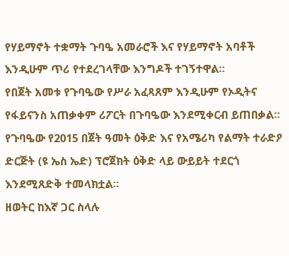የሃይማኖት ተቋማት ጉባዔ አመራሮች እና የሃይማኖት አባቶች እንዲሁም ጥሪ የተደረገላቸው እንግዶች ተገኝተዋል።
የበጀት አመቱ የጉባዔው የሥራ አፈጻጸም እንዲሁም የኦዲትና የፋይናንስ አጠቃቀም ሪፖርት በጉባዔው እንደሚቀርብ ይጠበቃል።
የጉባዔው የ2015 በጀት ዓመት ዕቅድ እና የአሜሪካ የልማት ተራድዖ ድርጅት (ዩ ኤስ ኤድ) ፕሮጀክት ዕቅድ ላይ ውይይት ተደርጎ እንደሚጸድቅ ተመላክቷል፡፡
ዘወትር ከእኛ ጋር ስላሉ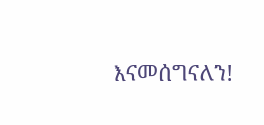እናመሰግናለን!